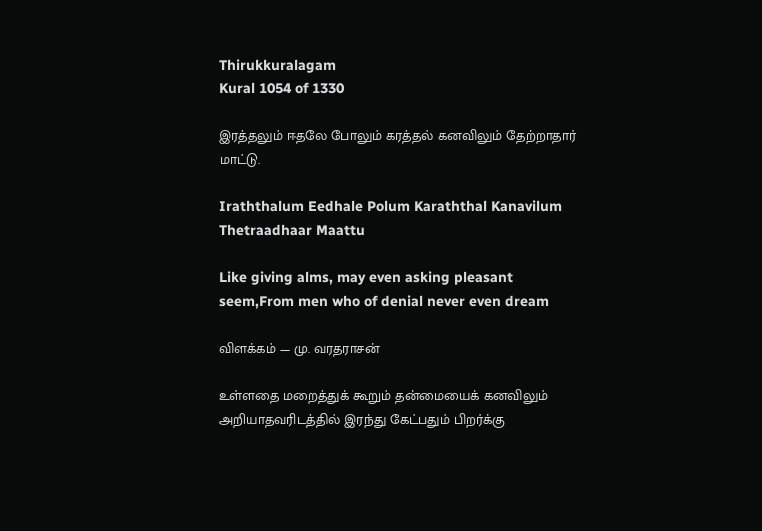Thirukkuralagam
Kural 1054 of 1330

இரத்தலும் ஈதலே போலும் கரத்தல் கனவிலும் தேற்றாதார் மாட்டு.

Iraththalum Eedhale Polum Karaththal Kanavilum Thetraadhaar Maattu

Like giving alms, may even asking pleasant seem,From men who of denial never even dream

விளக்கம் — மு. வரதராசன்

உள்ளதை மறைத்துக் கூறும் தன்மையைக் கனவிலும் அறியாதவரிடத்தில் இரந்து கேட்பதும் பிறர்க்கு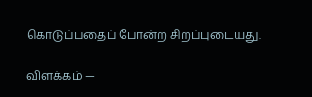கொடுப்பதைப் போன்ற சிறப்புடையது.

விளக்கம் —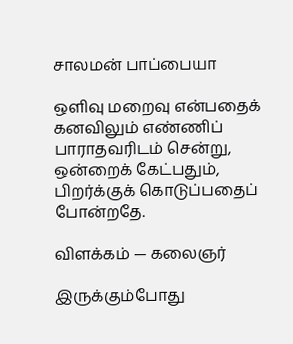சாலமன் பாப்பையா

ஒளிவு மறைவு என்பதைக் கனவிலும் எண்ணிப் பாராதவரிடம் சென்று, ஒன்றைக் கேட்பதும், பிறர்க்குக் கொடுப்பதைப் போன்றதே.

விளக்கம் — கலைஞர்

இருக்கும்போது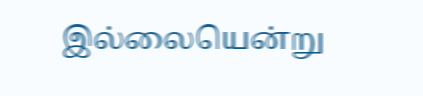இல்லையென்று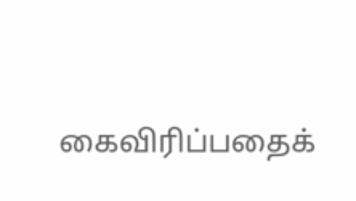கைவிரிப்பதைக்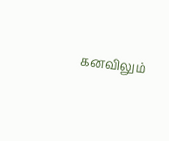கனவிலும்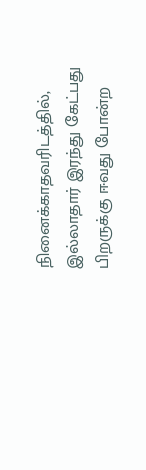நினைக்காதவரிடத்தில், இல்லாதார் இரந்து கேட்பது பிறருக்கு ஈவது போன்ற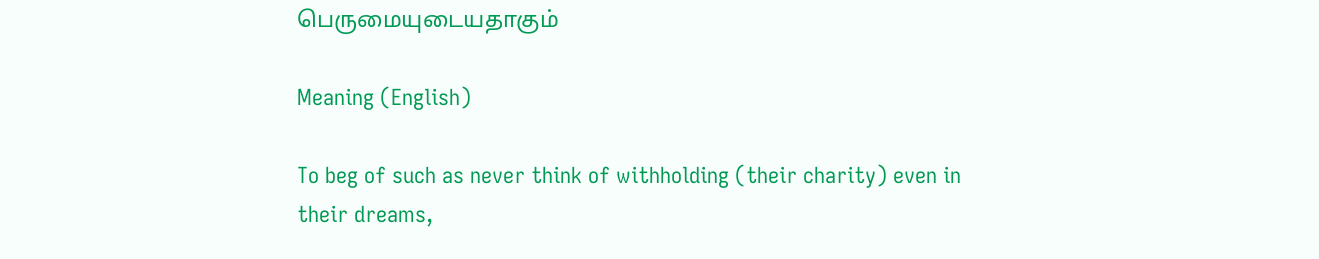பெருமையுடையதாகும்

Meaning (English)

To beg of such as never think of withholding (their charity) even in their dreams,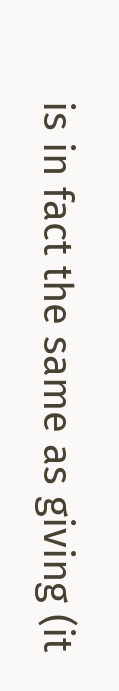is in fact the same as giving (it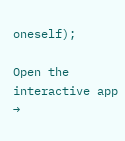oneself);

Open the interactive app →